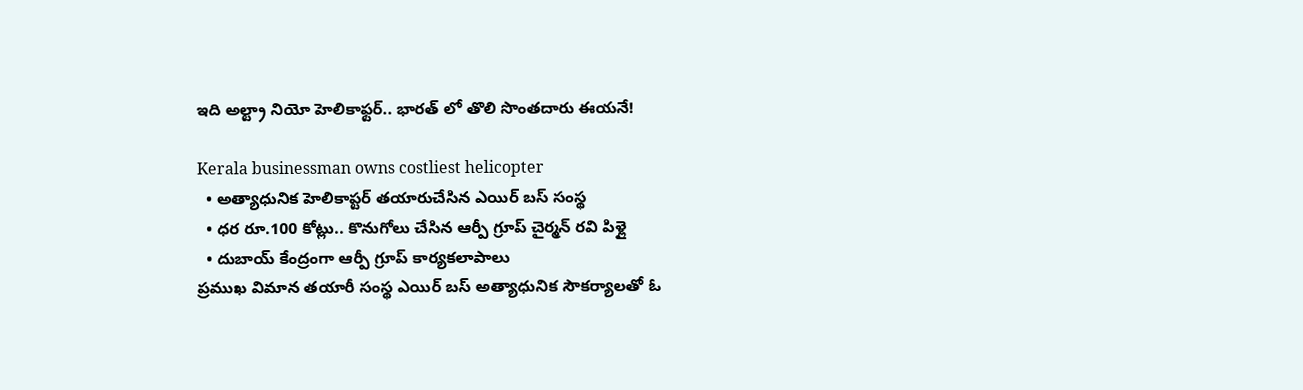ఇది అల్ట్రా నియో హెలికాఫ్టర్.. భారత్ లో తొలి సొంతదారు ఈయనే!

Kerala businessman owns costliest helicopter
  • అత్యాధునిక హెలికాప్టర్ తయారుచేసిన ఎయిర్ బస్ సంస్థ
  • ధర రూ.100 కోట్లు.. కొనుగోలు చేసిన ఆర్పీ గ్రూప్ చైర్మన్ రవి పిళ్లై
  • దుబాయ్ కేంద్రంగా ఆర్పీ గ్రూప్ కార్యకలాపాలు
ప్రముఖ విమాన తయారీ సంస్థ ఎయిర్ బస్ అత్యాధునిక సౌకర్యాలతో ఓ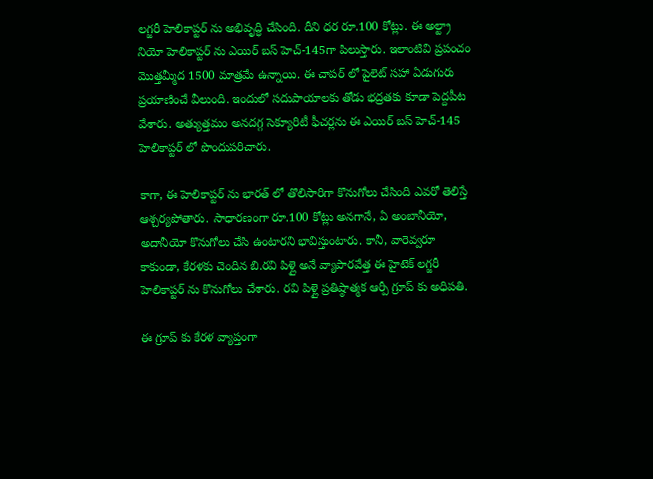లగ్జరీ హెలికాప్టర్ ను అభివృద్ధి చేసింది. దీని ధర రూ.100 కోట్లు. ఈ అల్ట్రా నియో హెలికాప్టర్ ను ఎయిర్ బస్ హెచ్-145గా పిలుస్తారు. ఇలాంటివి ప్రపంచం మొత్తమ్మీద 1500 మాత్రమే ఉన్నాయి. ఈ చాపర్ లో పైలెట్ సహా ఏడుగురు ప్రయాణించే వీలుంది. ఇందులో సదుపాయాలకు తోడు భద్రతకు కూడా పెద్దపీట వేశారు. అత్యుత్తమం అనదగ్గ సెక్యూరిటీ ఫీచర్లను ఈ ఎయిర్ బస్ హెచ్-145 హెలికాప్టర్ లో పొందుపరిచారు.

కాగా, ఈ హెలికాప్టర్ ను భారత్ లో తొలిసారిగా కొనుగోలు చేసింది ఎవరో తెలిస్తే ఆశ్చర్యపోతారు. సాధారణంగా రూ.100 కోట్లు అనగానే, ఏ అంబానీయో, అదానీయో కొనుగోలు చేసి ఉంటారని భావిస్తుంటారు. కానీ, వారెవ్వరూ కాకుండా, కేరళకు చెందిన బి.రవి పిళ్లై అనే వ్యాపారవేత్త ఈ హైటెక్ లగ్జరీ హెలికాప్టర్ ను కొనుగోలు చేశారు. రవి పిళ్లై ప్రతిష్ఠాత్మక ఆర్పీ గ్రూప్ కు అధిపతి.

ఈ గ్రూప్ కు కేరళ వ్యాప్తంగా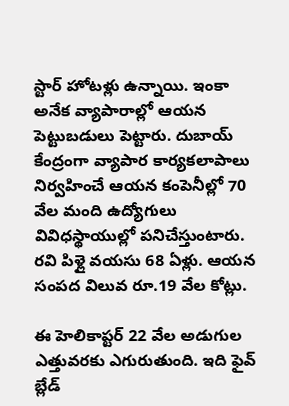స్టార్ హోటళ్లు ఉన్నాయి. ఇంకా అనేక వ్యాపారాల్లో ఆయన పెట్టుబడులు పెట్టారు. దుబాయ్ కేంద్రంగా వ్యాపార కార్యకలాపాలు నిర్వహించే ఆయన కంపెనీల్లో 70 వేల మంది ఉద్యోగులు వివిధస్థాయుల్లో పనిచేస్తుంటారు. రవి పిళ్లై వయసు 68 ఏళ్లు. ఆయన సంపద విలువ రూ.19 వేల కోట్లు.

ఈ హెలికాప్టర్ 22 వేల అడుగుల ఎత్తువరకు ఎగురుతుంది. ఇది ఫైవ్ బ్లేడ్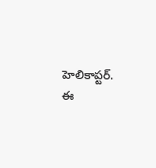హెలికాప్టర్. ఈ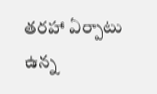తరహా ఏర్పాటు ఉన్న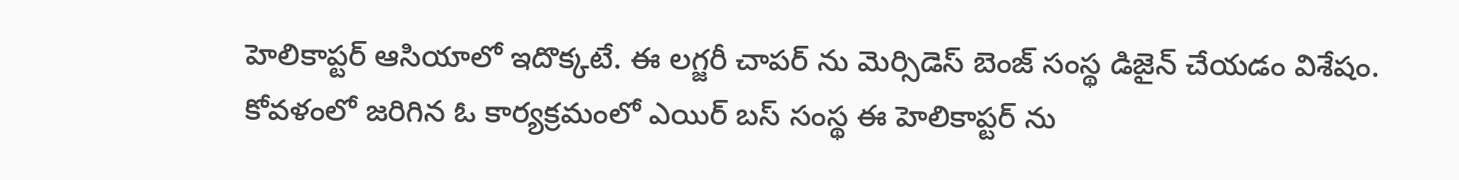హెలికాప్టర్ ఆసియాలో ఇదొక్కటే. ఈ లగ్జరీ చాపర్ ను మెర్సిడెస్ బెంజ్ సంస్థ డిజైన్ చేయడం విశేషం. కోవళంలో జరిగిన ఓ కార్యక్రమంలో ఎయిర్ బస్ సంస్థ ఈ హెలికాప్టర్ ను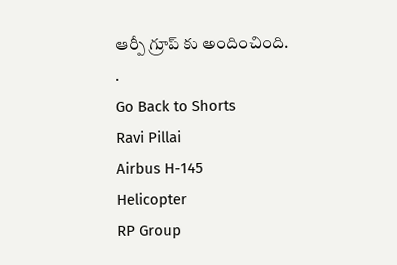ఆర్పీ గ్రూప్ కు అందించింది.
.
Go Back to Shorts
Ravi Pillai
Airbus H-145
Helicopter
RP Group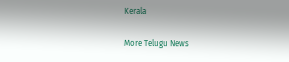Kerala

More Telugu News